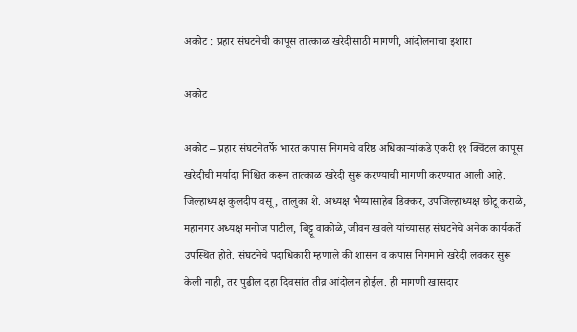अकोट : प्रहार संघटनेची कापूस तात्काळ खरेदीसाठी मागणी, आंदोलनाचा इशारा

अकोट

अकोट – प्रहार संघटनेतर्फे भारत कपास निगमचे वरिष्ठ अधिकाऱ्यांकडे एकरी ११ क्विंटल कापूस खरेदीची मर्यादा निश्चित करून तात्काळ खरेदी सुरू करण्याची मागणी करण्यात आली आहे. जिल्हाध्यक्ष कुलदीप वसू, तालुका शे. अध्यक्ष भैय्यासाहेब डिक्कर, उपजिल्हाध्यक्ष छोटू कराळे, महानगर अध्यक्ष मनोज पाटील, बिट्टू वाकोळे, जीवन खवले यांच्यासह संघटनेचे अनेक कार्यकर्ते उपस्थित होते. संघटनेचे पदाधिकारी म्हणाले की शासन व कपास निगमाने खरेदी लवकर सुरू केली नाही, तर पुढील दहा दिवसांत तीव्र आंदोलन होईल. ही मागणी खासदार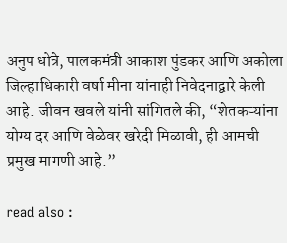अनुप धोत्रे, पालकमंत्री आकाश पुंडकर आणि अकोला जिल्हाधिकारी वर्षा मीना यांनाही निवेदनाद्वारे केली आहे. जीवन खवले यांनी सांगितले की, “शेतकऱ्यांना योग्य दर आणि वेळेवर खरेदी मिळावी, ही आमची प्रमुख मागणी आहे.”

read also :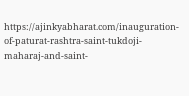https://ajinkyabharat.com/inauguration-of-paturat-rashtra-saint-tukdoji-maharaj-and-saint-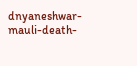dnyaneshwar-mauli-death-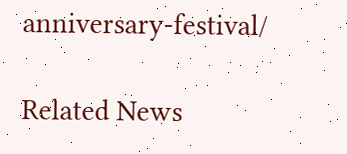anniversary-festival/

Related News